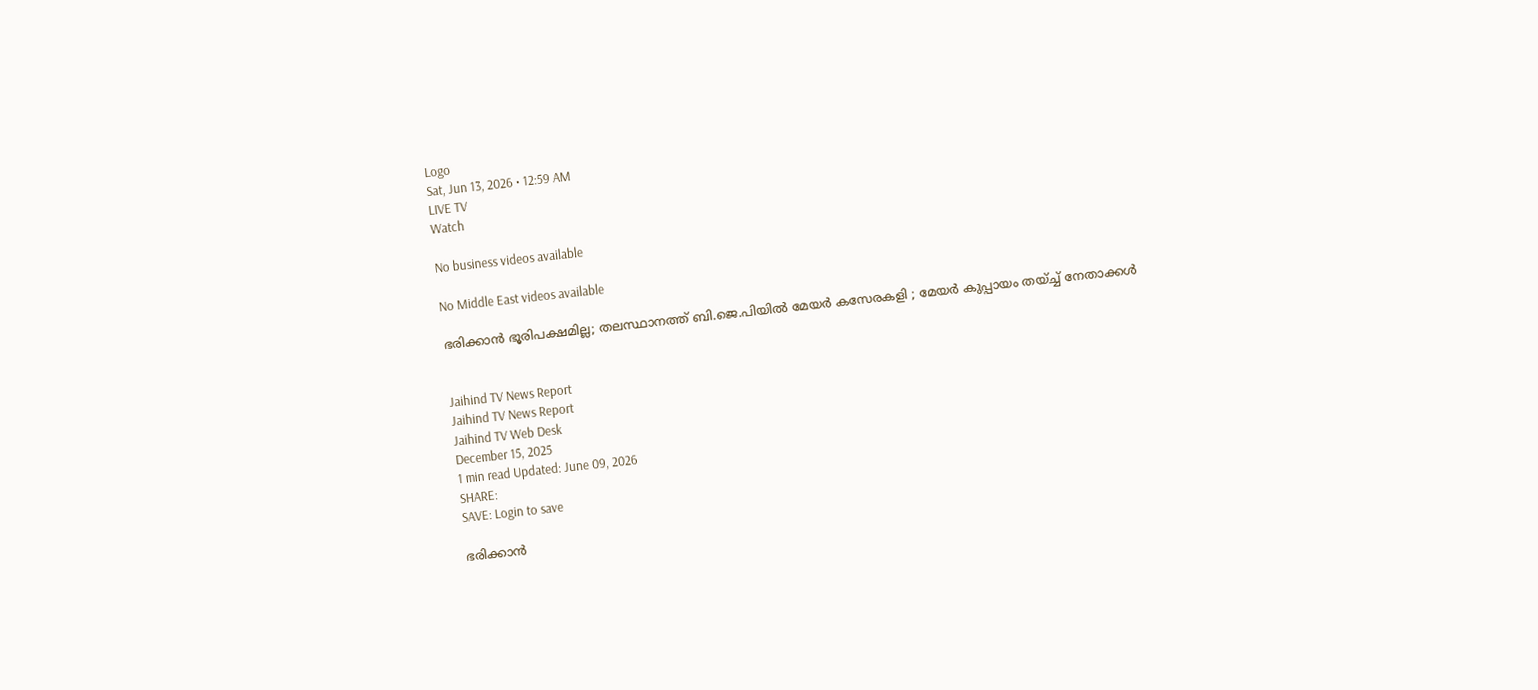Logo
Sat, Jun 13, 2026 • 12:59 AM
LIVE TV
Watch

No business videos available

No Middle East videos available

ഭരിക്കാന്‍ ഭൂരിപക്ഷമില്ല; തലസ്ഥാനത്ത് ബി.ജെ.പിയില്‍ മേയര്‍ കസേരകളി ; മേയര്‍ കുപ്പായം തയ്ച്ച് നേതാക്കള്‍


Jaihind TV News Report
Jaihind TV News Report
Jaihind TV Web Desk
December 15, 2025
1 min read Updated: June 09, 2026
SHARE:
SAVE: Login to save

ഭരിക്കാന്‍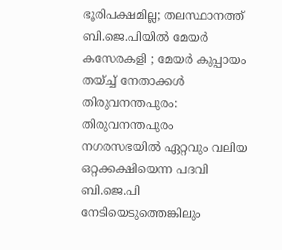ഭൂരിപക്ഷമില്ല; തലസ്ഥാനത്ത് ബി.ജെ.പിയില്‍ മേയര്‍ കസേരകളി ; മേയര്‍ കുപ്പായം തയ്ച്ച് നേതാക്കള്‍
തിരുവനന്തപുരം: തിരുവനന്തപുരം നഗരസഭയില്‍ ഏറ്റവും വലിയ ഒറ്റക്കക്ഷിയെന്ന പദവി ബി.ജെ.പി നേടിയെടുത്തെങ്കിലും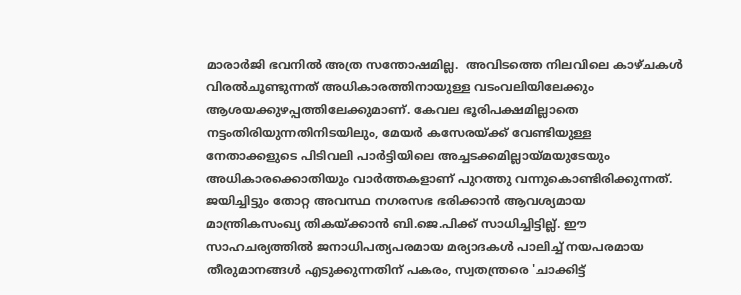മാരാര്‍ജി ഭവനില്‍ അത്ര സന്തോഷമില്ല.  അവിടത്തെ നിലവിലെ കാഴ്ചകള്‍ വിരല്‍ചൂണ്ടുന്നത് അധികാരത്തിനായുള്ള വടംവലിയിലേക്കും ആശയക്കുഴപ്പത്തിലേക്കുമാണ്. കേവല ഭൂരിപക്ഷമില്ലാതെ നട്ടംതിരിയുന്നതിനിടയിലും, മേയര്‍ കസേരയ്ക്ക് വേണ്ടിയുള്ള നേതാക്കളുടെ പിടിവലി പാര്‍ട്ടിയിലെ അച്ചടക്കമില്ലായ്മയുടേയും അധികാരക്കൊതിയും വാര്‍ത്തകളാണ് പുറത്തു വന്നുകൊണ്ടിരിക്കുന്നത്. ജയിച്ചിട്ടും തോറ്റ അവസ്ഥ നഗരസഭ ഭരിക്കാന്‍ ആവശ്യമായ മാന്ത്രികസംഖ്യ തികയ്ക്കാന്‍ ബി.ജെ.പിക്ക് സാധിച്ചിട്ടില്ല്. ഈ സാഹചര്യത്തില്‍ ജനാധിപത്യപരമായ മര്യാദകള്‍ പാലിച്ച് നയപരമായ തീരുമാനങ്ങള്‍ എടുക്കുന്നതിന് പകരം, സ്വതന്ത്രരെ 'ചാക്കിട്ട്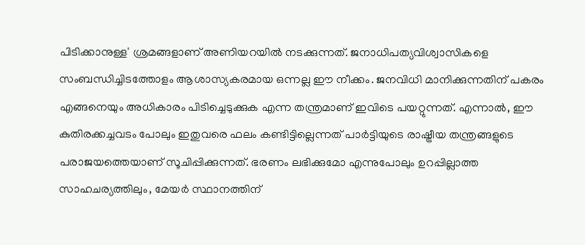പിടിക്കാനുള്ള' ശ്രമങ്ങളാണ് അണിയറയില്‍ നടക്കുന്നത്. ജനാധിപത്യവിശ്വാസികളെ സംബന്ധിച്ചിടത്തോളം ആശാസ്യകരമായ ഒന്നല്ല ഈ നീക്കം. ജനവിധി മാനിക്കുന്നതിന് പകരം എങ്ങനെയും അധികാരം പിടിച്ചെടുക്കുക എന്ന തന്ത്രമാണ് ഇവിടെ പയറ്റുന്നത്. എന്നാല്‍, ഈ കുതിരക്കച്ചവടം പോലും ഇതുവരെ ഫലം കണ്ടിട്ടില്ലെന്നത് പാര്‍ട്ടിയുടെ രാഷ്ട്രീയ തന്ത്രങ്ങളുടെ പരാജയത്തെയാണ് സൂചിപ്പിക്കുന്നത്. ഭരണം ലഭിക്കുമോ എന്നുപോലും ഉറപ്പില്ലാത്ത സാഹചര്യത്തിലും, മേയര്‍ സ്ഥാനത്തിന്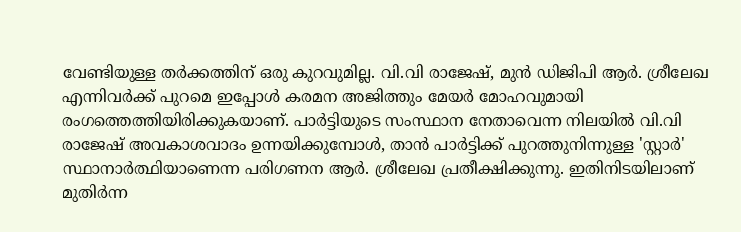വേണ്ടിയുള്ള തര്‍ക്കത്തിന് ഒരു കുറവുമില്ല. വി.വി രാജേഷ്, മുന്‍ ഡിജിപി ആര്‍. ശ്രീലേഖ എന്നിവര്‍ക്ക് പുറമെ ഇപ്പോള്‍ കരമന അജിത്തും മേയര്‍ മോഹവുമായി രംഗത്തെത്തിയിരിക്കുകയാണ്. പാര്‍ട്ടിയുടെ സംസ്ഥാന നേതാവെന്ന നിലയില്‍ വി.വി രാജേഷ് അവകാശവാദം ഉന്നയിക്കുമ്പോള്‍, താന്‍ പാര്‍ട്ടിക്ക് പുറത്തുനിന്നുള്ള 'സ്റ്റാര്‍' സ്ഥാനാര്‍ത്ഥിയാണെന്ന പരിഗണന ആര്‍. ശ്രീലേഖ പ്രതീക്ഷിക്കുന്നു. ഇതിനിടയിലാണ് മുതിര്‍ന്ന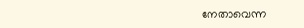നേതാവെന്ന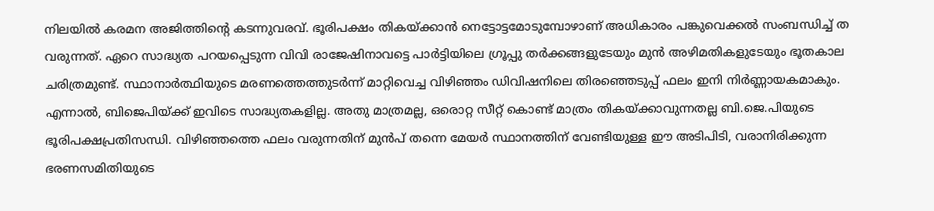നിലയില്‍ കരമന അജിത്തിന്റെ കടന്നുവരവ്. ഭൂരിപക്ഷം തികയ്ക്കാന്‍ നെട്ടോട്ടമോടുമ്പോഴാണ് അധികാരം പങ്കുവെക്കല്‍ സംബന്ധിച്ച് ത വരുന്നത്. ഏറെ സാദ്ധ്യത പറയപ്പെടുന്ന വിവി രാജേഷിനാവട്ടെ പാര്‍ട്ടിയിലെ ഗ്രൂപ്പു തര്‍ക്കങ്ങളുടേയും മുന്‍ അഴിമതികളുടേയും ഭൂതകാല ചരിത്രമുണ്ട്. സ്ഥാനാര്‍ത്ഥിയുടെ മരണത്തെത്തുടര്‍ന്ന് മാറ്റിവെച്ച വിഴിഞ്ഞം ഡിവിഷനിലെ തിരഞ്ഞെടുപ്പ് ഫലം ഇനി നിര്‍ണ്ണായകമാകും. എന്നാല്‍, ബിജെപിയ്ക്ക് ഇവിടെ സാദ്ധ്യതകളില്ല. അതു മാത്രമല്ല, ഒരൊറ്റ സീറ്റ് കൊണ്ട് മാത്രം തികയ്ക്കാവുന്നതല്ല ബി.ജെ.പിയുടെ ഭൂരിപക്ഷപ്രതിസന്ധി. വിഴിഞ്ഞത്തെ ഫലം വരുന്നതിന് മുന്‍പ് തന്നെ മേയര്‍ സ്ഥാനത്തിന് വേണ്ടിയുള്ള ഈ അടിപിടി, വരാനിരിക്കുന്ന ഭരണസമിതിയുടെ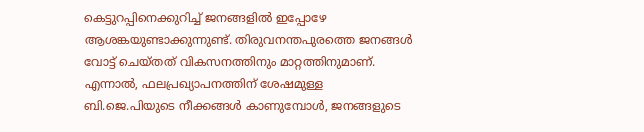കെട്ടുറപ്പിനെക്കുറിച്ച് ജനങ്ങളില്‍ ഇപ്പോഴേ ആശങ്കയുണ്ടാക്കുന്നുണ്ട്. തിരുവനന്തപുരത്തെ ജനങ്ങള്‍ വോട്ട് ചെയ്തത് വികസനത്തിനും മാറ്റത്തിനുമാണ്. എന്നാല്‍, ഫലപ്രഖ്യാപനത്തിന് ശേഷമുള്ള ബി.ജെ.പിയുടെ നീക്കങ്ങള്‍ കാണുമ്പോള്‍, ജനങ്ങളുടെ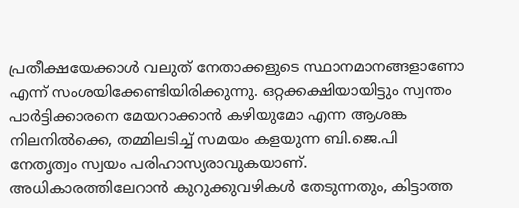പ്രതീക്ഷയേക്കാള്‍ വലുത് നേതാക്കളുടെ സ്ഥാനമാനങ്ങളാണോ എന്ന് സംശയിക്കേണ്ടിയിരിക്കുന്നു. ഒറ്റക്കക്ഷിയായിട്ടും സ്വന്തം പാര്‍ട്ടിക്കാരനെ മേയറാക്കാന്‍ കഴിയുമോ എന്ന ആശങ്ക നിലനില്‍ക്കെ, തമ്മിലടിച്ച് സമയം കളയുന്ന ബി.ജെ.പി നേതൃത്വം സ്വയം പരിഹാസ്യരാവുകയാണ്. അധികാരത്തിലേറാന്‍ കുറുക്കുവഴികള്‍ തേടുന്നതും, കിട്ടാത്ത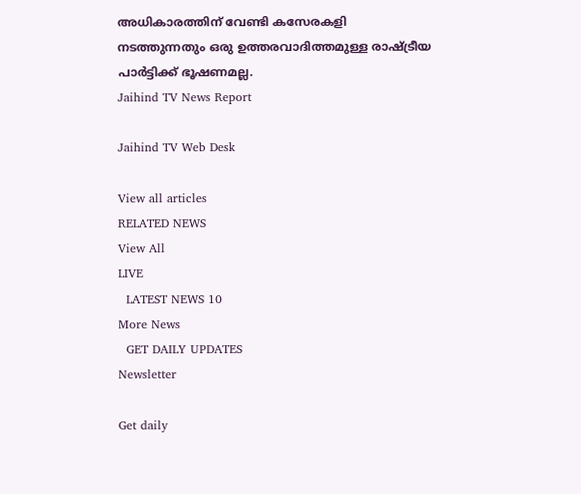അധികാരത്തിന് വേണ്ടി കസേരകളി നടത്തുന്നതും ഒരു ഉത്തരവാദിത്തമുള്ള രാഷ്ട്രീയ പാര്‍ട്ടിക്ക് ഭൂഷണമല്ല.
Jaihind TV News Report

Jaihind TV Web Desk

View all articles
RELATED NEWS
View All
LIVE
  LATEST NEWS 10
More News
  GET DAILY UPDATES
Newsletter

Get daily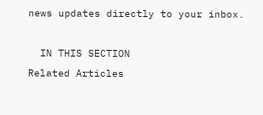news updates directly to your inbox.

  IN THIS SECTION
Related Articles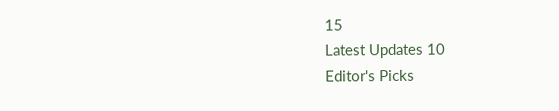15
Latest Updates 10
Editor's Picks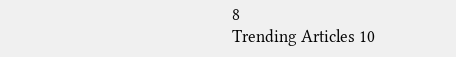8
Trending Articles 10